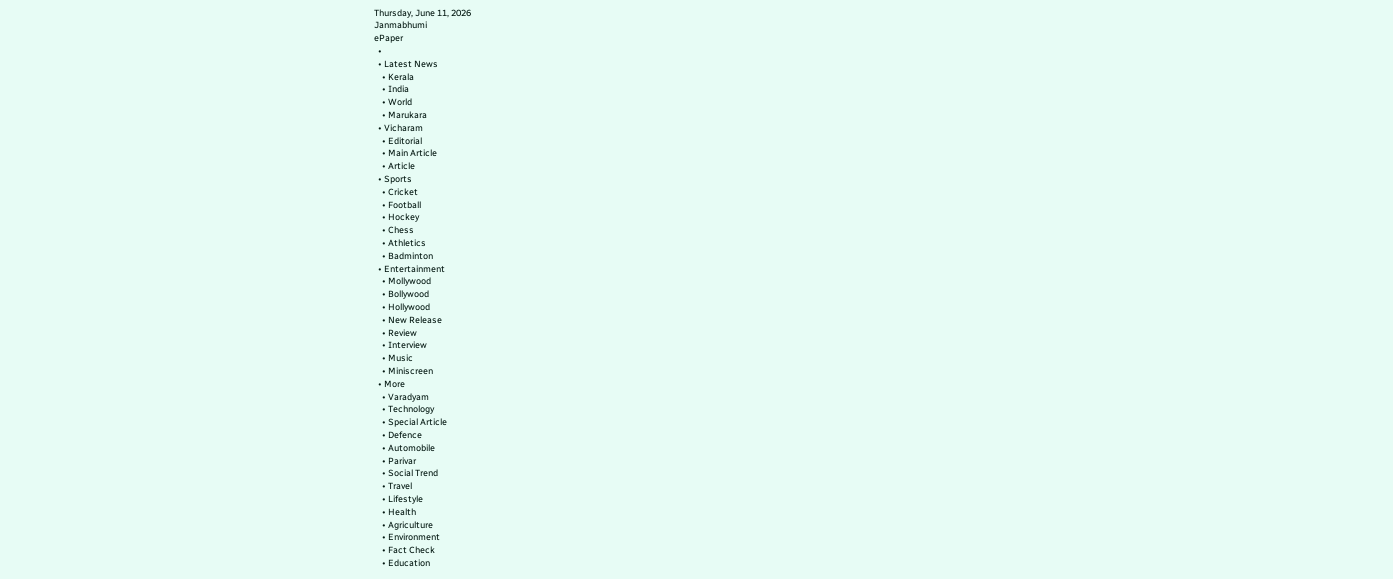Thursday, June 11, 2026
Janmabhumi
ePaper
  •
  • Latest News
    • Kerala
    • India
    • World
    • Marukara
  • Vicharam
    • Editorial
    • Main Article
    • Article
  • Sports
    • Cricket
    • Football
    • Hockey
    • Chess
    • Athletics
    • Badminton
  • Entertainment
    • Mollywood
    • Bollywood
    • Hollywood
    • New Release
    • Review
    • Interview
    • Music
    • Miniscreen
  • More
    • Varadyam
    • Technology
    • Special Article
    • Defence
    • Automobile
    • Parivar
    • Social Trend
    • Travel
    • Lifestyle
    • Health
    • Agriculture
    • Environment
    • Fact Check
    • Education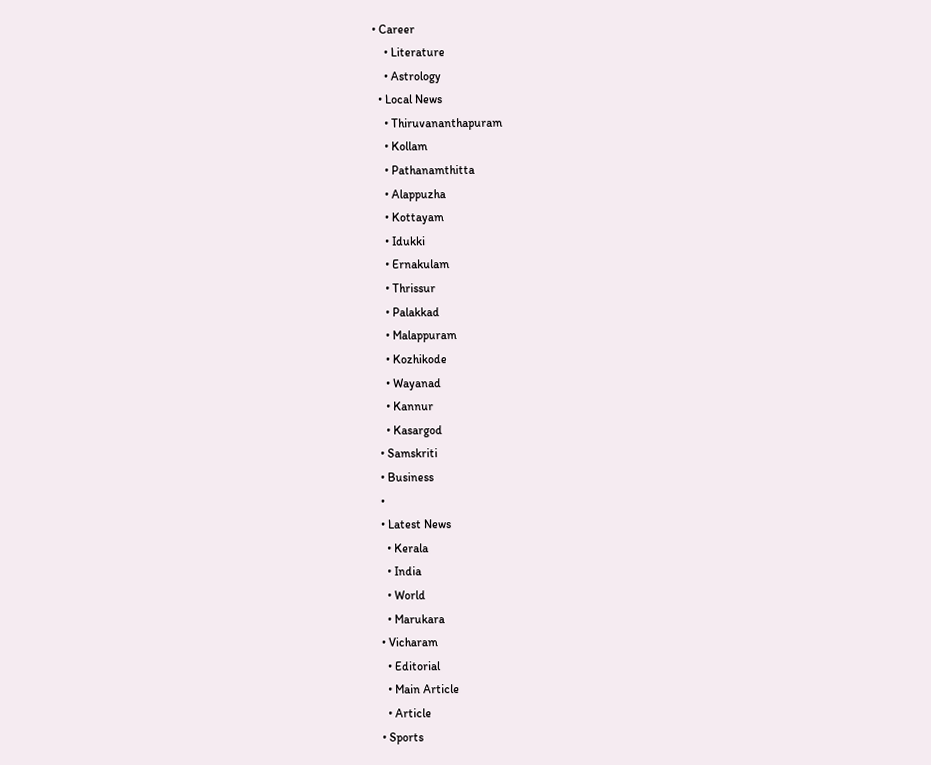• Career
    • Literature
    • Astrology
  • Local News
    • Thiruvananthapuram
    • Kollam
    • Pathanamthitta
    • Alappuzha
    • Kottayam
    • Idukki
    • Ernakulam
    • Thrissur
    • Palakkad
    • Malappuram
    • Kozhikode
    • Wayanad
    • Kannur
    • Kasargod
  • Samskriti
  • Business
  •
  • Latest News
    • Kerala
    • India
    • World
    • Marukara
  • Vicharam
    • Editorial
    • Main Article
    • Article
  • Sports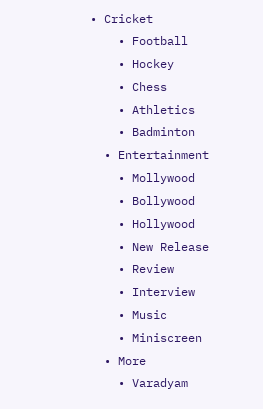• Cricket
    • Football
    • Hockey
    • Chess
    • Athletics
    • Badminton
  • Entertainment
    • Mollywood
    • Bollywood
    • Hollywood
    • New Release
    • Review
    • Interview
    • Music
    • Miniscreen
  • More
    • Varadyam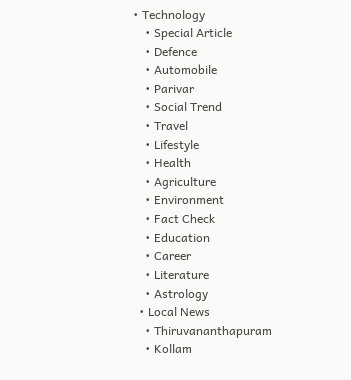• Technology
    • Special Article
    • Defence
    • Automobile
    • Parivar
    • Social Trend
    • Travel
    • Lifestyle
    • Health
    • Agriculture
    • Environment
    • Fact Check
    • Education
    • Career
    • Literature
    • Astrology
  • Local News
    • Thiruvananthapuram
    • Kollam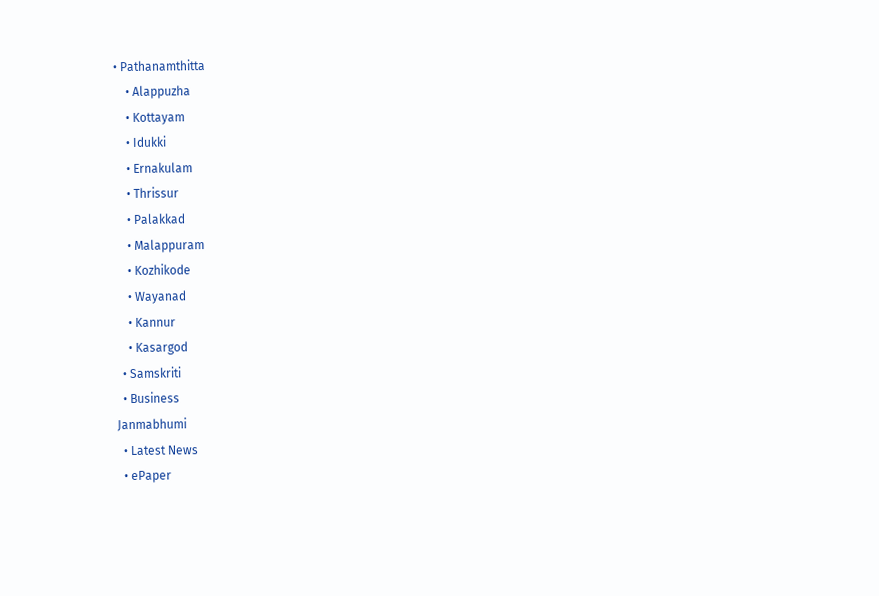• Pathanamthitta
    • Alappuzha
    • Kottayam
    • Idukki
    • Ernakulam
    • Thrissur
    • Palakkad
    • Malappuram
    • Kozhikode
    • Wayanad
    • Kannur
    • Kasargod
  • Samskriti
  • Business
Janmabhumi
  • Latest News
  • ePaper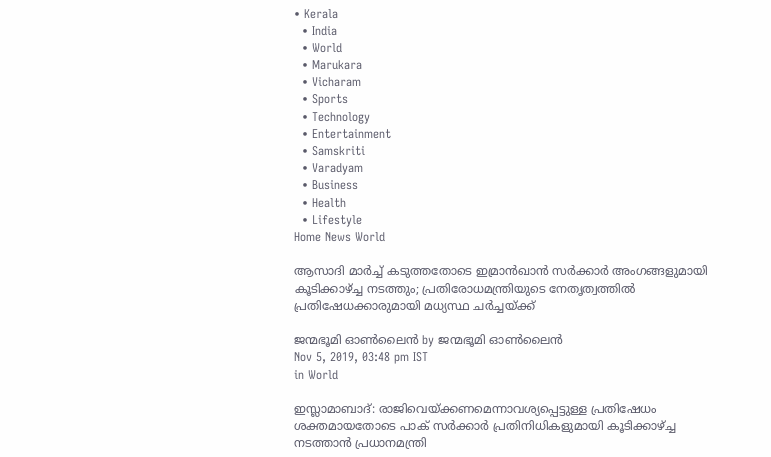• Kerala
  • India
  • World
  • Marukara
  • Vicharam
  • Sports
  • Technology
  • Entertainment
  • Samskriti
  • Varadyam
  • Business
  • Health
  • Lifestyle
Home News World

ആസാദി മാര്‍ച്ച് കടുത്തതോടെ ഇമ്രാന്‍ഖാന്‍ സര്‍ക്കാര്‍ അംഗങ്ങളുമായി കൂടിക്കാഴ്‌ച്ച നടത്തും; പ്രതിരോധമന്ത്രിയുടെ നേതൃത്വത്തില്‍ പ്രതിഷേധക്കാരുമായി മധ്യസ്ഥ ചര്‍ച്ചയ്‌ക്ക്

ജന്മഭൂമി ഓണ്‍ലൈന്‍ by ജന്മഭൂമി ഓണ്‍ലൈന്‍
Nov 5, 2019, 03:48 pm IST
in World

ഇസ്ലാമാബാദ്: രാജിവെയ്‌ക്കണമെന്നാവശ്യപ്പെട്ടുള്ള പ്രതിഷേധം ശക്തമായതോടെ പാക് സര്‍ക്കാര്‍ പ്രതിനിധികളുമായി കൂടിക്കാഴ്‌ച്ച നടത്താന്‍ പ്രധാനമന്ത്രി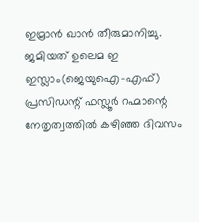ഇമ്രാന്‍ ഖാന്‍ തീരുമാനിച്ചു. ജമിയത് ഉലെമ ഇ ഇസ്ലാം(ജെയുഐ-എഫ്) പ്രസിഡന്റ് ഫസ്ലൂര്‍ റഹ്മാന്റെ നേതൃത്വത്തില്‍ കഴിഞ്ഞ ദിവസം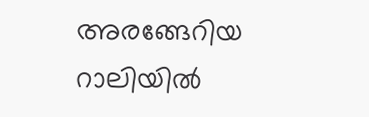അരങ്ങേറിയ റാലിയില്‍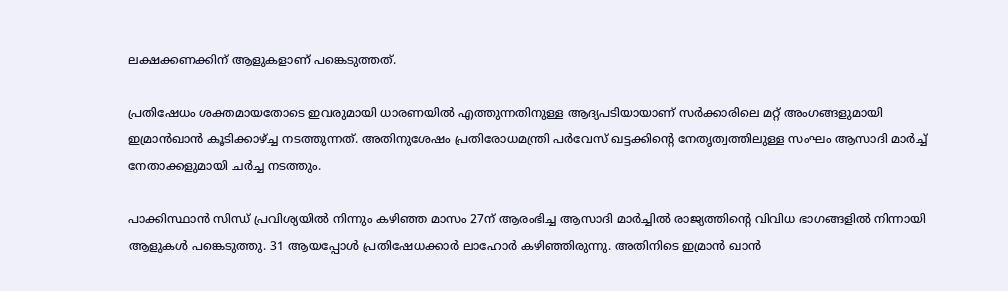ലക്ഷക്കണക്കിന് ആളുകളാണ് പങ്കെടുത്തത്.

പ്രതിഷേധം ശക്തമായതോടെ ഇവരുമായി ധാരണയില്‍ എത്തുന്നതിനുള്ള ആദ്യപടിയായാണ് സര്‍ക്കാരിലെ മറ്റ് അംഗങ്ങളുമായി ഇമ്രാന്‍ഖാന്‍ കൂടിക്കാഴ്‌ച്ച നടത്തുന്നത്. അതിനുശേഷം പ്രതിരോധമന്ത്രി പര്‍വേസ് ഖട്ടക്കിന്റെ നേതൃത്വത്തിലുള്ള സംഘം ആസാദി മാര്‍ച്ച് നേതാക്കളുമായി ചര്‍ച്ച നടത്തും.

പാക്കിസ്ഥാന്‍ സിന്ധ് പ്രവിശ്യയില്‍ നിന്നും കഴിഞ്ഞ മാസം 27ന് ആരംഭിച്ച ആസാദി മാര്‍ച്ചില്‍ രാജ്യത്തിന്റെ വിവിധ ഭാഗങ്ങളില്‍ നിന്നായി ആളുകള്‍ പങ്കെടുത്തു. 31 ആയപ്പോള്‍ പ്രതിഷേധക്കാര്‍ ലാഹോര്‍ കഴിഞ്ഞിരുന്നു. അതിനിടെ ഇമ്രാന്‍ ഖാന്‍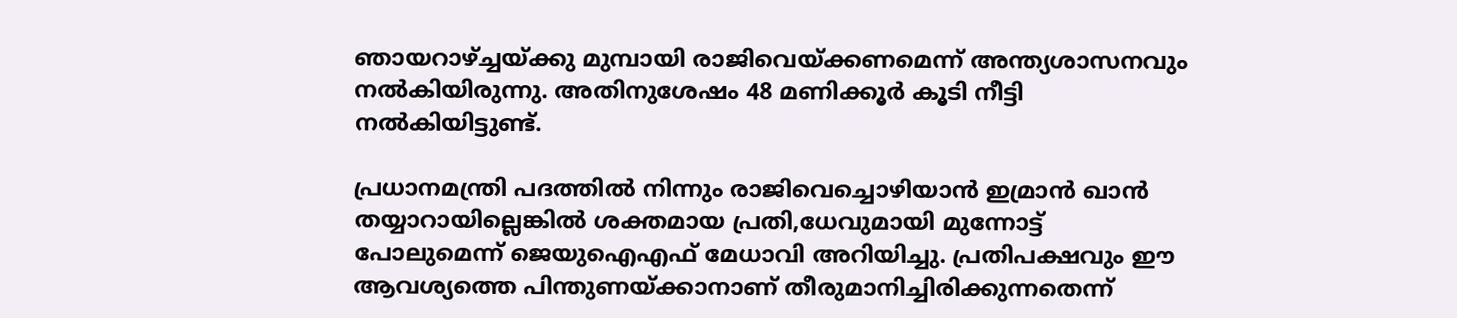ഞായറാഴ്‌ച്ചയ്‌ക്കു മുമ്പായി രാജിവെയ്‌ക്കണമെന്ന് അന്ത്യശാസനവും നല്‍കിയിരുന്നു. അതിനുശേഷം 48 മണിക്കൂര്‍ കൂടി നീട്ടി നല്‍കിയിട്ടുണ്ട്.

പ്രധാനമന്ത്രി പദത്തില്‍ നിന്നും രാജിവെച്ചൊഴിയാന്‍ ഇമ്രാന്‍ ഖാന്‍ തയ്യാറായില്ലെങ്കില്‍ ശക്തമായ പ്രതി,ധേവുമായി മുന്നോട്ട് പോലുമെന്ന് ജെയുഐഎഫ് മേധാവി അറിയിച്ചു. പ്രതിപക്ഷവും ഈ ആവശ്യത്തെ പിന്തുണയ്‌ക്കാനാണ് തീരുമാനിച്ചിരിക്കുന്നതെന്ന്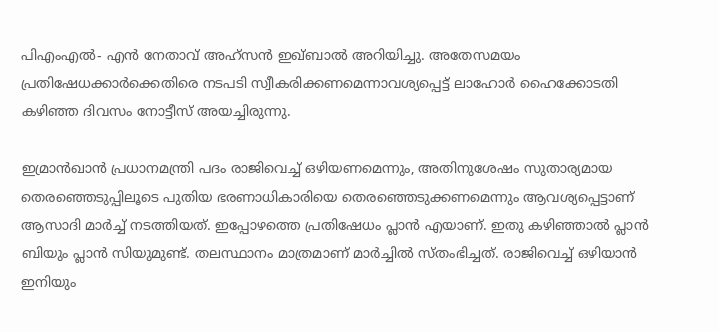പിഎംഎല്‍- എന്‍ നേതാവ് അഹ്‌സന്‍ ഇഖ്ബാല്‍ അറിയിച്ചു. അതേസമയം പ്രതിഷേധക്കാര്‍ക്കെതിരെ നടപടി സ്വീകരിക്കണമെന്നാവശ്യപ്പെട്ട് ലാഹോര്‍ ഹൈക്കോടതി കഴിഞ്ഞ ദിവസം നോട്ടീസ് അയച്ചിരുന്നു.

ഇമ്രാന്‍ഖാന്‍ പ്രധാനമന്ത്രി പദം രാജിവെച്ച് ഒഴിയണമെന്നും, അതിനുശേഷം സുതാര്യമായ തെരഞ്ഞെടുപ്പിലൂടെ പുതിയ ഭരണാധികാരിയെ തെരഞ്ഞെടുക്കണമെന്നും ആവശ്യപ്പെട്ടാണ് ആസാദി മാര്‍ച്ച് നടത്തിയത്. ഇപ്പോഴത്തെ പ്രതിഷേധം പ്ലാന്‍ എയാണ്. ഇതു കഴിഞ്ഞാല്‍ പ്ലാന്‍ ബിയും പ്ലാന്‍ സിയുമുണ്ട്. തലസ്ഥാനം മാത്രമാണ് മാര്‍ച്ചില്‍ സ്തംഭിച്ചത്. രാജിവെച്ച് ഒഴിയാന്‍ ഇനിയും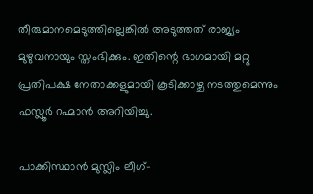തീരുമാനമെടുത്തില്ലെങ്കില്‍ അടുത്തത് രാജ്യം മുഴുവനായും സ്തംഭിക്കും. ഇതിന്റെ ഭാഗമായി മറ്റു പ്രതിപക്ഷ നേതാക്കളുമായി കൂടിക്കാഴ്ച നടത്തുമെന്നും ഫസ്ലൂര്‍ റഹ്മാന്‍ അറിയിച്ചു.

പാക്കിസ്ഥാന്‍ മുസ്ലിം ലീഗ്-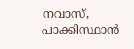നവാസ്, പാക്കിസ്ഥാന്‍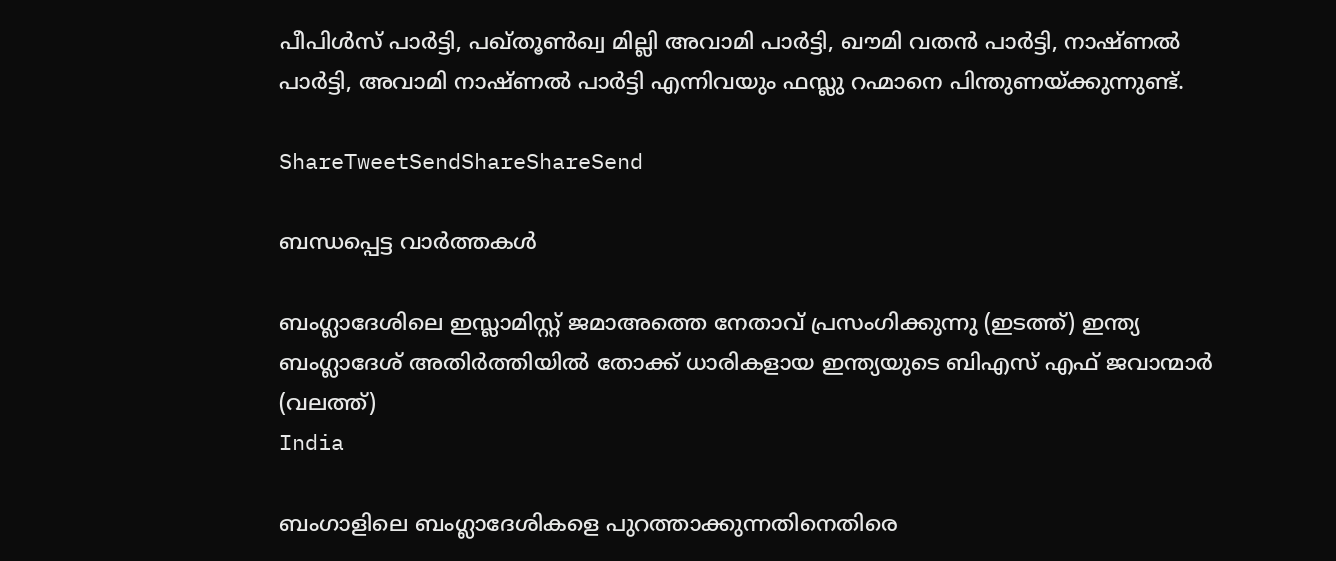പീപിള്‍സ് പാര്‍ട്ടി, പഖ്തൂണ്‍ഖ്വ മില്ലി അവാമി പാര്‍ട്ടി, ഖൗമി വതന്‍ പാര്‍ട്ടി, നാഷ്ണല്‍ പാര്‍ട്ടി, അവാമി നാഷ്ണല്‍ പാര്‍ട്ടി എന്നിവയും ഫസ്ലു റഹ്മാനെ പിന്തുണയ്‌ക്കുന്നുണ്ട്.

ShareTweetSendShareShareSend

ബന്ധപ്പെട്ട വാര്‍ത്തകള്‍

ബംഗ്ലാദേശിലെ ഇസ്ലാമിസ്റ്റ് ജമാഅത്തെ നേതാവ് പ്രസംഗിക്കുന്നു (ഇടത്ത്) ഇന്ത്യ ബംഗ്ലാദേശ് അതിര്‍ത്തിയില്‍ തോക്ക് ധാരികളായ ഇന്ത്യയുടെ ബിഎസ് എഫ് ജവാന്മാര്‍ (വലത്ത്)
India

ബംഗാളിലെ ബംഗ്ലാദേശികളെ പുറത്താക്കുന്നതിനെതിരെ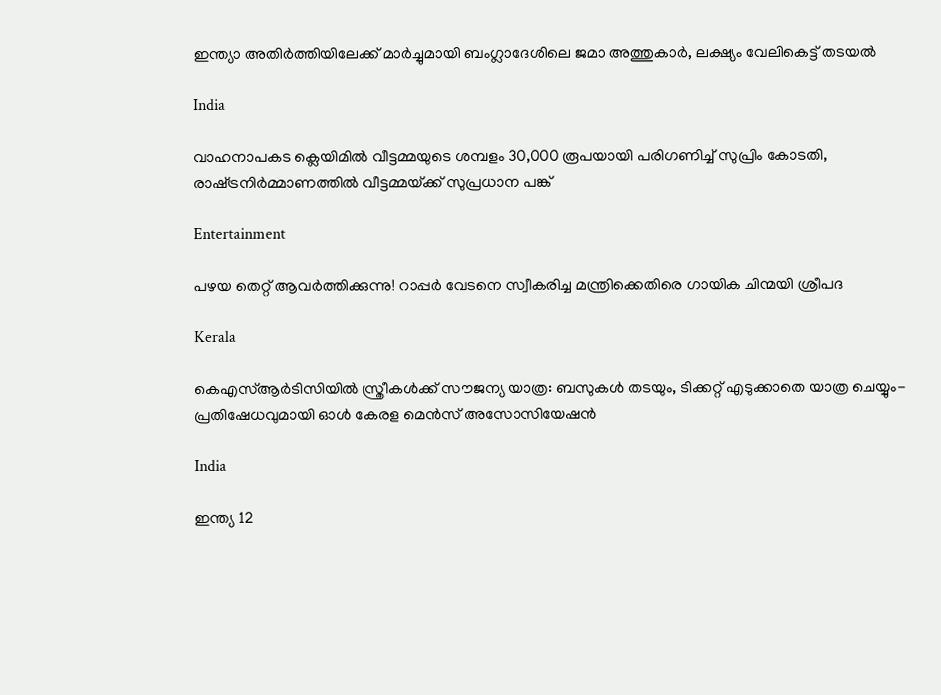ഇന്ത്യാ അതിര്‍ത്തിയിലേക്ക് മാര്‍ച്ചുമായി ബംഗ്ലാദേശിലെ ജമാ അത്തുകാര്‍, ലക്ഷ്യം വേലികെട്ട് തടയല്‍

India

വാഹനാപകട ക്ലെയിമില്‍ വീട്ടമ്മയുടെ ശമ്പളം 30,000 രൂപയായി പരിഗണിച്ച് സുപ്രിം കോടതി, രാഷ്‌ട്രനിര്‍മ്മാണത്തില്‍ വീട്ടമ്മയ്‌ക്ക് സുപ്രധാന പങ്ക്

Entertainment

പഴയ തെറ്റ് ആവര്‍ത്തിക്കുന്നു! റാപ്പര്‍ വേടനെ സ്വീകരിച്ച മന്ത്രിക്കെതിരെ ഗായിക ചിന്മയി ശ്രീപദ

Kerala

കെഎസ്ആര്‍ടിസിയില്‍ സ്ത്രീകള്‍ക്ക് സൗജന്യ യാത്ര: ബസുകള്‍ തടയും, ടിക്കറ്റ് എടുക്കാതെ യാത്ര ചെയ്യും-പ്രതിഷേധവുമായി ഓള്‍ കേരള മെന്‍സ് അസോസിയേഷന്‍

India

ഇന്ത്യ 12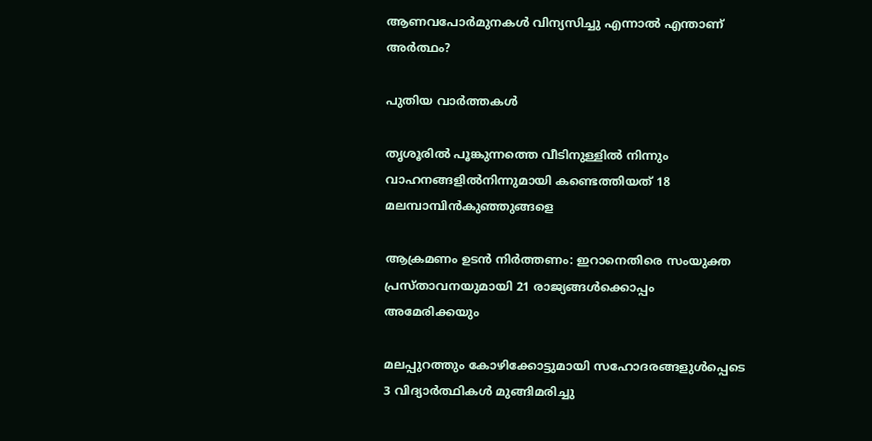ആണവപോര്‍മുനകള്‍ വിന്യസിച്ചു എന്നാല്‍ എന്താണ് അര്‍ത്ഥം?

പുതിയ വാര്‍ത്തകള്‍

തൃശൂരില്‍ പൂങ്കുന്നത്തെ വീടിനുള്ളില്‍ നിന്നും വാഹനങ്ങളില്‍നിന്നുമായി കണ്ടെത്തിയത് 18 മലമ്പാമ്പിന്‍കുഞ്ഞുങ്ങളെ

ആക്രമണം ഉടന്‍ നിര്‍ത്തണം: ഇറാനെതിരെ സംയുക്ത പ്രസ്താവനയുമായി 21 രാജ്യങ്ങള്‍ക്കൊപ്പം അമേരിക്കയും

മലപ്പുറത്തും കോഴിക്കോട്ടുമായി സഹോദരങ്ങളുള്‍പ്പെടെ 3 വിദ്യാര്‍ത്ഥികള്‍ മുങ്ങിമരിച്ചു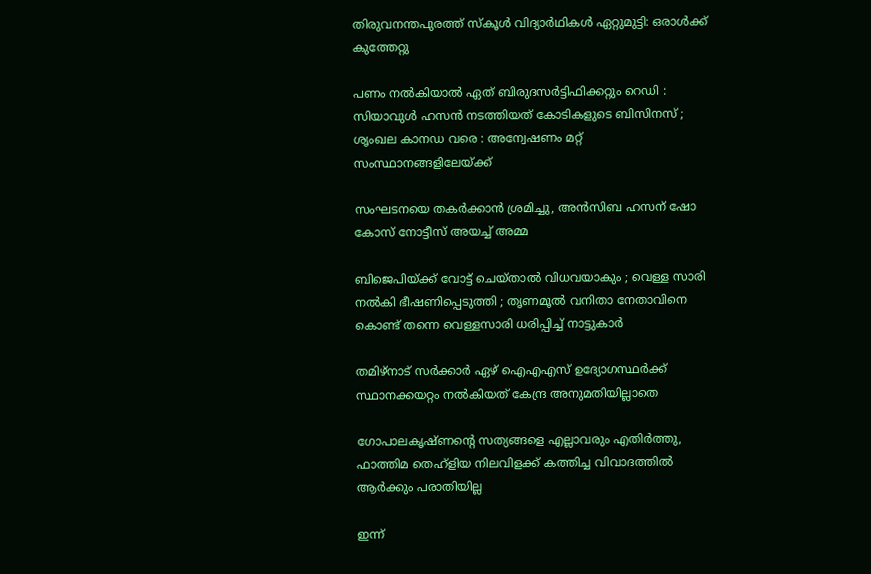തിരുവനന്തപുരത്ത് സ്‌കൂള്‍ വിദ്യാര്‍ഥികള്‍ ഏറ്റുമുട്ടി: ഒരാള്‍ക്ക് കുത്തേറ്റു

പണം നൽകിയാൽ ഏത് ബിരുദസർട്ടിഫിക്കറ്റും റെഡി : സിയാവുൾ ഹസൻ നടത്തിയത് കോടികളുടെ ബിസിനസ് ; ശൃംഖല കാനഡ വരെ : അന്വേഷണം മറ്റ് സംസ്ഥാനങ്ങളിലേയ്‌ക്ക്

സംഘടനയെ തകര്‍ക്കാന്‍ ശ്രമിച്ചു, അന്‍സിബ ഹസന് ഷോ കോസ് നോട്ടീസ് അയച്ച് അമ്മ

ബിജെപിയ്‌ക്ക് വോട്ട് ചെയ്താൽ വിധവയാകും ; വെള്ള സാരി നൽകി ഭീഷണിപ്പെടുത്തി ; തൃണമൂൽ വനിതാ നേതാവിനെ കൊണ്ട് തന്നെ വെള്ളസാരി ധരിപ്പിച്ച് നാട്ടുകാർ

തമിഴ്നാട് സര്‍ക്കാര്‍ ഏഴ് ഐഎഎസ് ഉദ്യോഗസ്ഥര്‍ക്ക് സ്ഥാനക്കയറ്റം നല്‍കിയത് കേന്ദ്ര അനുമതിയില്ലാതെ

ഗോപാലകൃഷ്ണന്റെ സത്യങ്ങളെ എല്ലാവരും എതിര്‍ത്തു, ഫാത്തിമ തെഹ്ളിയ നിലവിളക്ക് കത്തിച്ച വിവാദത്തില്‍ ആര്‍ക്കും പരാതിയില്ല

ഇന്ന്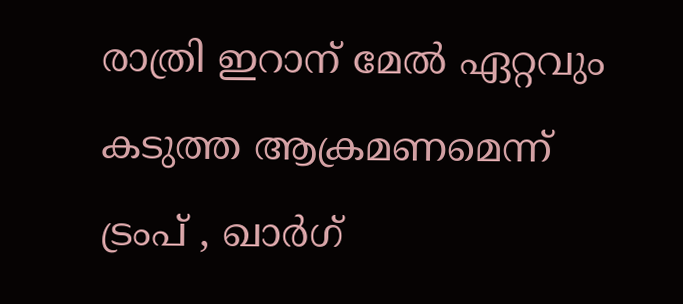രാത്രി ഇറാന് മേല്‍ ഏറ്റവും കടുത്ത ആക്രമണമെന്ന് ട്രംപ് , ഖാര്‍ഗ്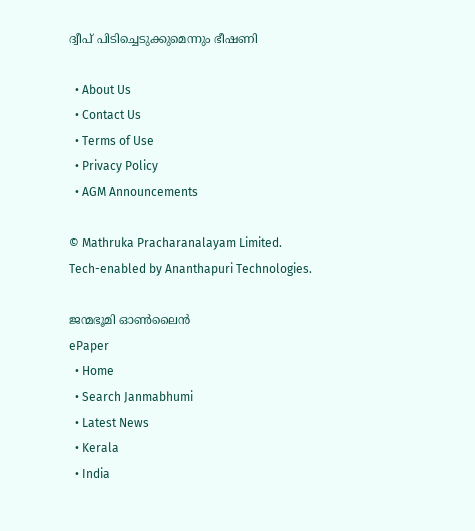ദ്വീപ് പിടിച്ചെടുക്കുമെന്നും ഭീഷണി

  • About Us
  • Contact Us
  • Terms of Use
  • Privacy Policy
  • AGM Announcements

© Mathruka Pracharanalayam Limited.
Tech-enabled by Ananthapuri Technologies.

ജന്മഭൂമി ഓണ്‍ലൈന്‍
ePaper
  • Home
  • Search Janmabhumi
  • Latest News
  • Kerala
  • India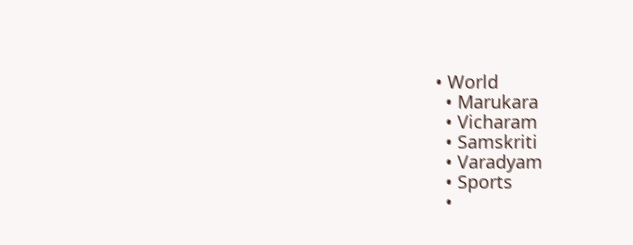• World
  • Marukara
  • Vicharam
  • Samskriti
  • Varadyam
  • Sports
  •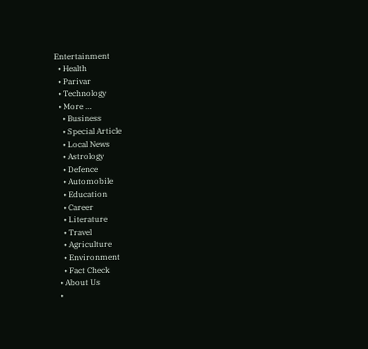Entertainment
  • Health
  • Parivar
  • Technology
  • More …
    • Business
    • Special Article
    • Local News
    • Astrology
    • Defence
    • Automobile
    • Education
    • Career
    • Literature
    • Travel
    • Agriculture
    • Environment
    • Fact Check
  • About Us
  •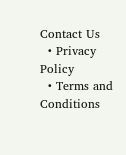Contact Us
  • Privacy Policy
  • Terms and Conditions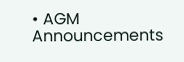• AGM Announcements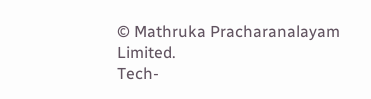© Mathruka Pracharanalayam Limited.
Tech-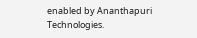enabled by Ananthapuri Technologies.